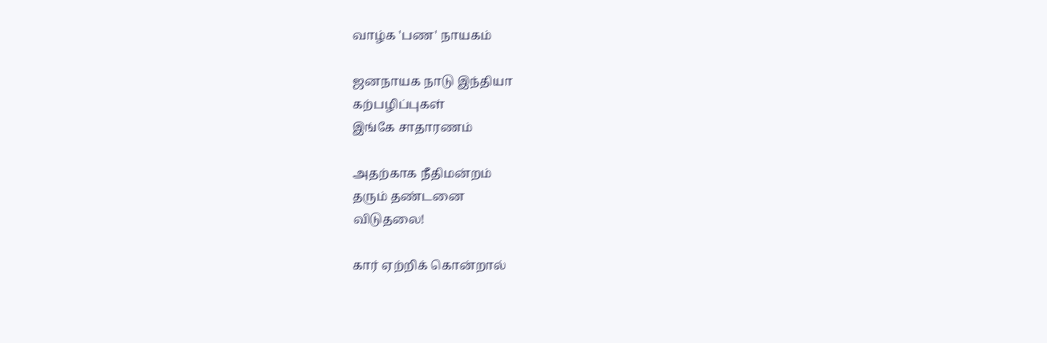வாழ்க 'பண' நாயகம்

ஜனநாயக நாடு இந்தியா
கற்பழிப்புகள்
இங்கே சாதாரணம்

அதற்காக நீதிமன்றம்
தரும் தண்டனை
விடுதலை!

கார் ஏற்றிக் கொன்றால்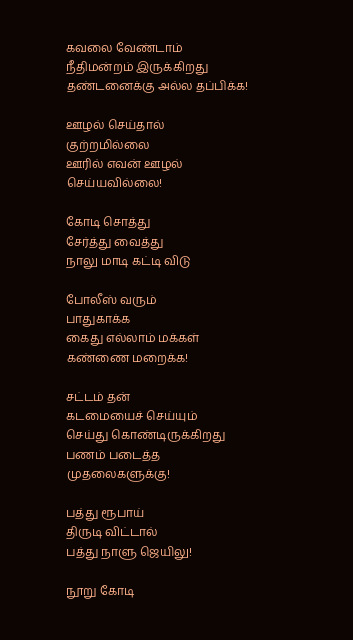கவலை வேண்டாம்
நீதிமன்றம் இருக்கிறது
தண்டனைக்கு அல்ல தப்பிக்க!

ஊழல் செய்தால்
குற்றமில்லை
ஊரில் எவன் ஊழல்
செய்யவில்லை!

கோடி சொத்து
சேர்த்து வைத்து
நாலு மாடி கட்டி விடு

போலீஸ் வரும்
பாதுகாக்க
கைது எல்லாம் மக்கள்
கண்ணை மறைக்க!

சட்டம் தன்
கடமையைச் செய்யும்
செய்து கொண்டிருக்கிறது
பணம் படைத்த முதலைகளுக்கு!

பத்து ரூபாய்
திருடி விட்டால்
பத்து நாளு ஜெயிலு!

நூறு கோடி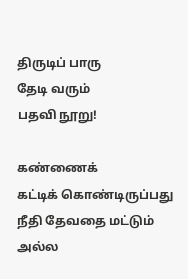திருடிப் பாரு
தேடி வரும்
பதவி நூறு!

கண்ணைக்
கட்டிக் கொண்டிருப்பது
நீதி தேவதை மட்டும் அல்ல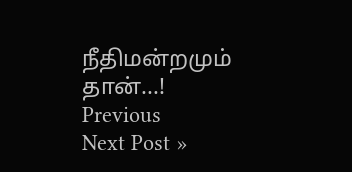நீதிமன்றமும் தான்...!
Previous
Next Post »